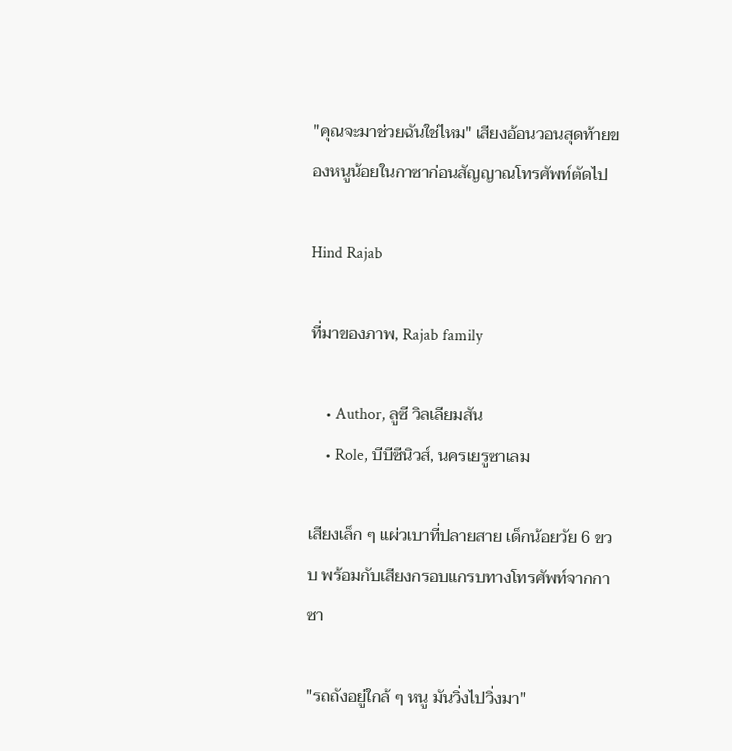"คุณจะมาช่วยฉันใช่ไหม" เสียงอ้อนวอนสุดท้ายของหนูน้อยในกาซาก่อนสัญญาณโทรศัพท์ตัดไป

Hind Rajab

ที่มาของภาพ, Rajab family

    • Author, ลูซี วิลเลียมสัน
    • Role, บีบีซีนิวส์, นครเยรูซาเลม

เสียงเล็ก ๆ แผ่วเบาที่ปลายสาย เด็กน้อยวัย 6 ขวบ พร้อมกับเสียงกรอบแกรบทางโทรศัพท์จากกาซา

"รถถังอยู่ใกล้ ๆ หนู มันวิ่งไปวิ่งมา"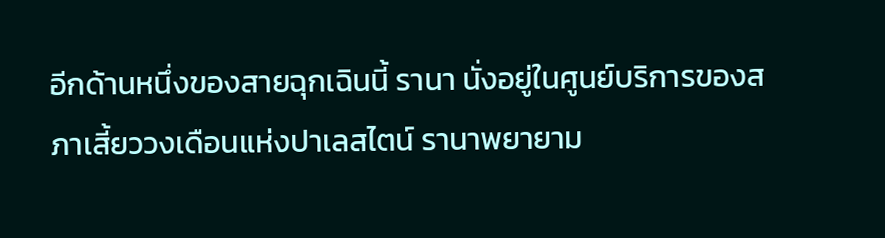อีกด้านหนึ่งของสายฉุกเฉินนี้ รานา นั่งอยู่ในศูนย์บริการของสภาเสี้ยววงเดือนแห่งปาเลสไตน์ รานาพยายาม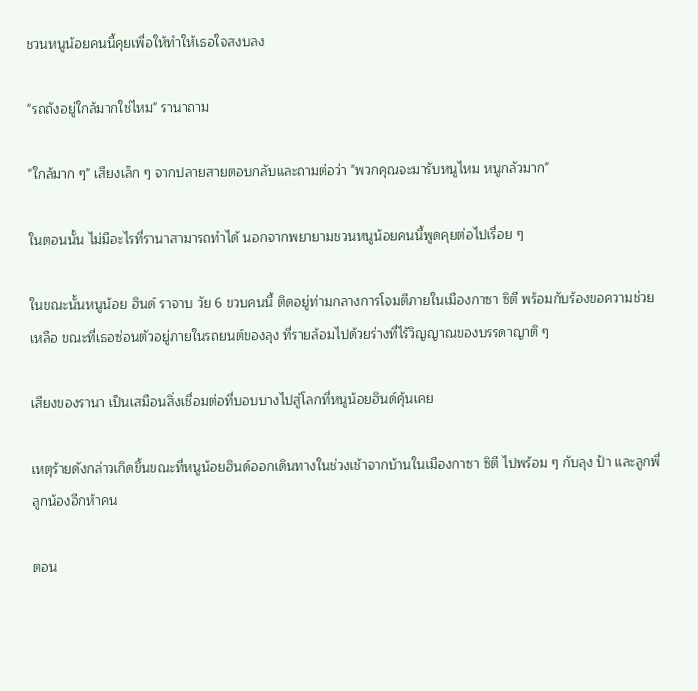ชวนหนูน้อยคนนี้คุยเพื่อให้ทำให้เธอใจสงบลง

"รถถังอยู่ใกล้มากใช่ไหม" รานาถาม

"ใกล้มาก ๆ" เสียงเล็ก ๆ จากปลายสายตอบกลับและถามต่อว่า "พวกคุณจะมารับหนูไหม หนูกลัวมาก"

ในตอนนั้น ไม่มีอะไรที่รานาสามารถทำได้ นอกจากพยายามชวนหนูน้อยคนนี้พูดคุยต่อไปเรื่อย ๆ

ในขณะนั้นหนูน้อย ฮินด์ ราจาบ วัย 6 ขวบคนนี้ ติดอยู่ท่ามกลางการโจมตีภายในเมืองกาซา ซิตี พร้อมกับร้องขอความช่วยเหลือ ขณะที่เธอซ่อนตัวอยู่ภายในรถยนต์ของลุง ที่รายล้อมไปด้วยร่างที่ไร้วิญญาณของบรรดาญาติ ๆ

เสียงของรานา เป็นเสมือนสิ่งเชื่อมต่อที่บอบบางไปสู่โลกที่หนูน้อยฮินด์คุ้นเคย

เหตุร้ายดังกล่าวเกิดขึ้นขณะที่หนูน้อยฮินด์ออกเดินทางในช่วงเช้าจากบ้านในเมืองกาซา ซิตี ไปพร้อม ๆ กับลุง ป้า และลูกพี่ลูกน้องอีกห้าคน

ตอน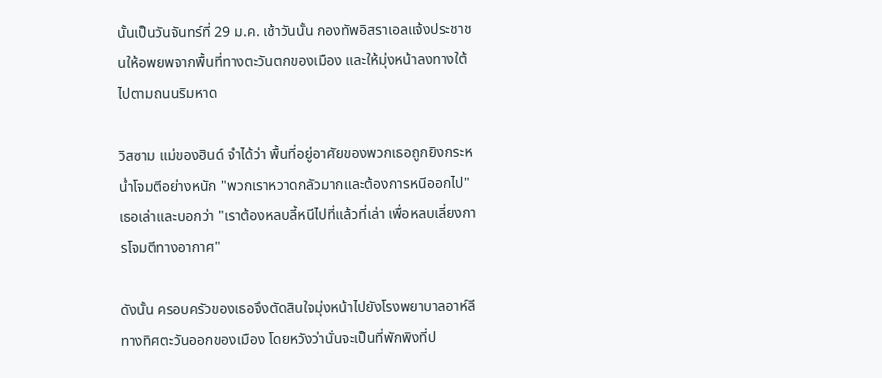นั้นเป็นวันจันทร์ที่ 29 ม.ค. เช้าวันนั้น กองทัพอิสราเอลแจ้งประชาชนให้อพยพจากพื้นที่ทางตะวันตกของเมือง และให้มุ่งหน้าลงทางใต้ไปตามถนนริมหาด

วิสซาม แม่ของฮินด์ จำได้ว่า พื้นที่อยู่อาศัยของพวกเธอถูกยิงกระหน่ำโจมตีอย่างหนัก "พวกเราหวาดกลัวมากและต้องการหนีออกไป" เธอเล่าและบอกว่า "เราต้องหลบลี้หนีไปที่แล้วที่เล่า เพื่อหลบเลี่ยงการโจมตีทางอากาศ"

ดังนั้น ครอบครัวของเธอจึงตัดสินใจมุ่งหน้าไปยังโรงพยาบาลอาห์ลี ทางทิศตะวันออกของเมือง โดยหวังว่านั่นจะเป็นที่พักพิงที่ป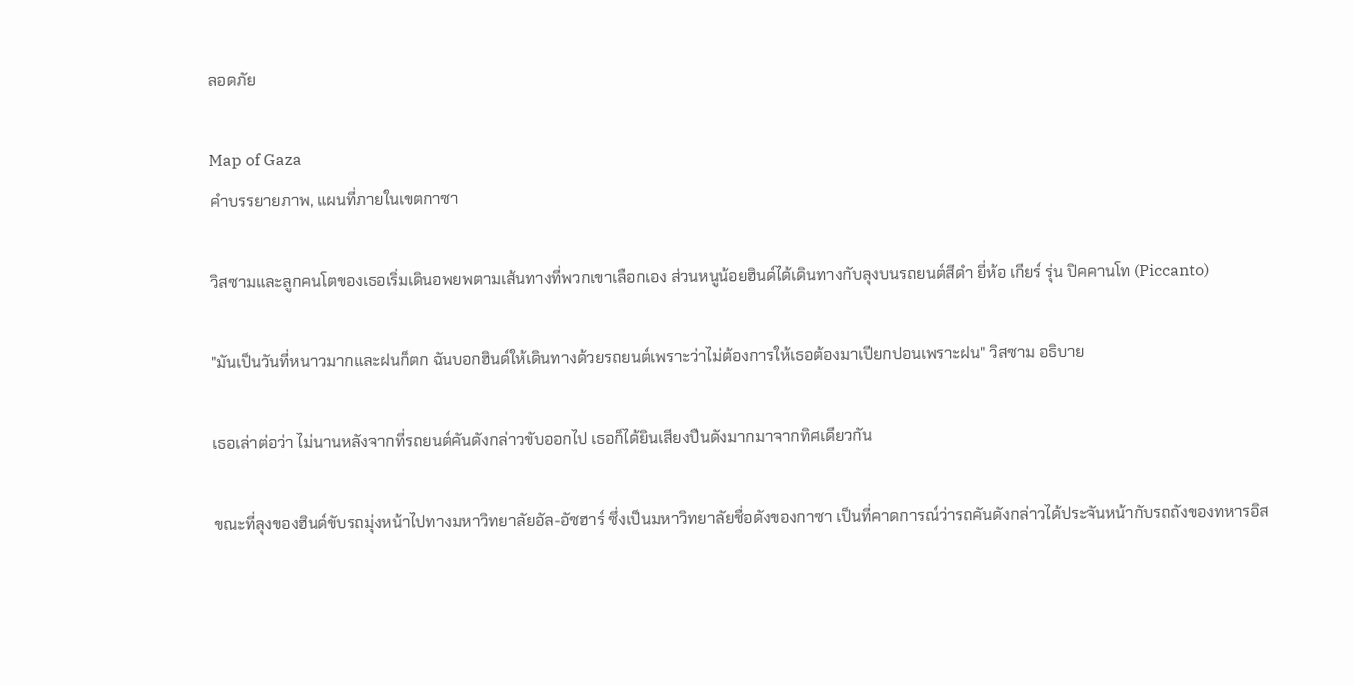ลอดภัย

Map of Gaza
คำบรรยายภาพ, แผนที่ภายในเขตกาซา

วิสซามและลูกคนโตของเธอเริ่มเดินอพยพตามเส้นทางที่พวกเขาเลือกเอง ส่วนหนูน้อยฮินด์ได้เดินทางกับลุงบนรถยนต์สีดำ ยี่ห้อ เกียร์ รุ่น ปิคคานโท (Piccanto)

"มันเป็นวันที่หนาวมากและฝนก็ตก ฉันบอกฮินด์ให้เดินทางด้วยรถยนต์เพราะว่าไม่ต้องการให้เธอต้องมาเปียกปอนเพราะฝน" วิสซาม อธิบาย

เธอเล่าต่อว่า ไม่นานหลังจากที่รถยนต์คันดังกล่าวขับออกไป เธอก็ได้ยินเสียงปืนดังมากมาจากทิศเดียวกัน

ขณะที่ลุงของฮินด์ขับรถมุ่งหน้าไปทางมหาวิทยาลัยอัล-อัซฮาร์ ซึ่งเป็นมหาวิทยาลัยชื่อดังของกาซา เป็นที่คาดการณ์ว่ารถคันดังกล่าวได้ประจันหน้ากับรถถังของทหารอิส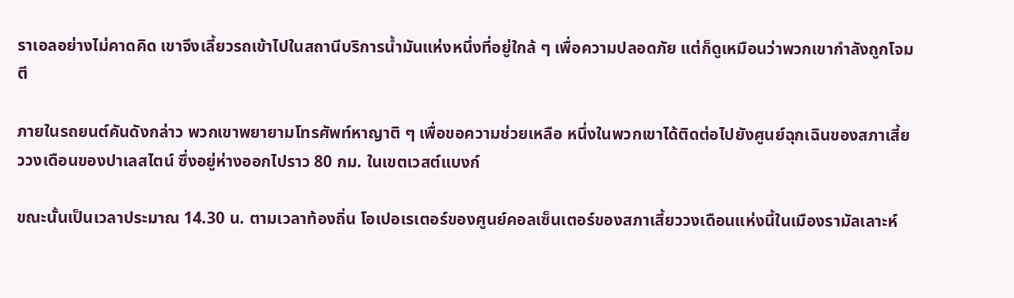ราเอลอย่างไม่คาดคิด เขาจึงเลี้ยวรถเข้าไปในสถานีบริการน้ำมันแห่งหนึ่งที่อยู่ใกล้ ๆ เพื่อความปลอดภัย แต่ก็ดูเหมือนว่าพวกเขากำลังถูกโจมตี

ภายในรถยนต์คันดังกล่าว พวกเขาพยายามโทรศัพท์หาญาติ ๆ เพื่อขอความช่วยเหลือ หนึ่งในพวกเขาได้ติดต่อไปยังศูนย์ฉุกเฉินของสภาเสี้ยววงเดือนของปาเลสไตน์ ซึ่งอยู่ห่างออกไปราว 80 กม. ในเขตเวสต์แบงก์

ขณะนั้นเป็นเวลาประมาณ 14.30 น. ตามเวลาท้องถิ่น โอเปอเรเตอร์ของศูนย์คอลเซ็นเตอร์ของสภาเสี้ยววงเดือนแห่งนี้ในเมืองรามัลเลาะห์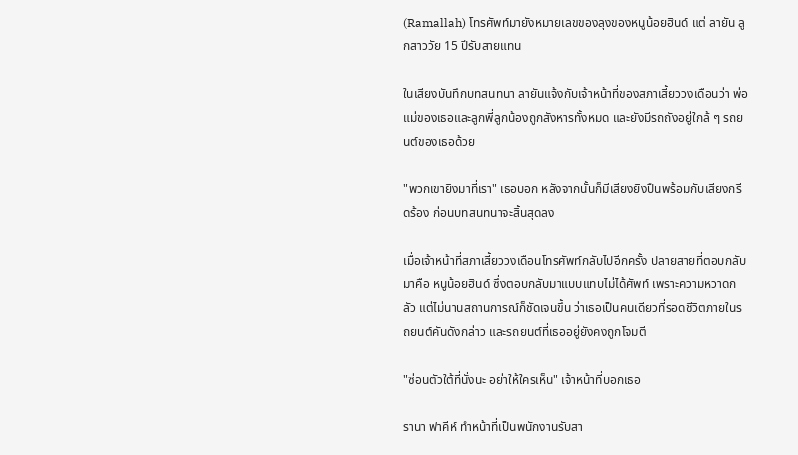(Ramallah) โทรศัพท์มายังหมายเลขของลุงของหนูน้อยฮินด์ แต่ ลายัน ลูกสาววัย 15 ปีรับสายแทน

ในเสียงบันทึกบทสนทนา ลายันแจ้งกับเจ้าหน้าที่ของสภาเสี้ยววงเดือนว่า พ่อแม่ของเธอและลูกพี่ลูกน้องถูกสังหารทั้งหมด และยังมีรถถังอยู่ใกล้ ๆ รถยนต์ของเธอด้วย

"พวกเขายิงมาที่เรา" เธอบอก หลังจากนั้นก็มีเสียงยิงปืนพร้อมกับเสียงกรีดร้อง ก่อนบทสนทนาจะสิ้นสุดลง

เมื่อเจ้าหน้าที่สภาเสี้ยววงเดือนโทรศัพท์กลับไปอีกครั้ง ปลายสายที่ตอบกลับมาคือ หนูน้อยฮินด์ ซึ่งตอบกลับมาแบบแทบไม่ได้ศัพท์ เพราะความหวาดกลัว แต่ไม่นานสถานการณ์ก็ชัดเจนขึ้น ว่าเธอเป็นคนเดียวที่รอดชีวิตภายในรถยนต์คันดังกล่าว และรถยนต์ที่เธออยู่ยังคงถูกโจมตี

"ซ่อนตัวใต้ที่นั่งนะ อย่าให้ใครเห็น" เจ้าหน้าที่บอกเธอ

รานา ฟาคีห์ ทำหน้าที่เป็นพนักงานรับสา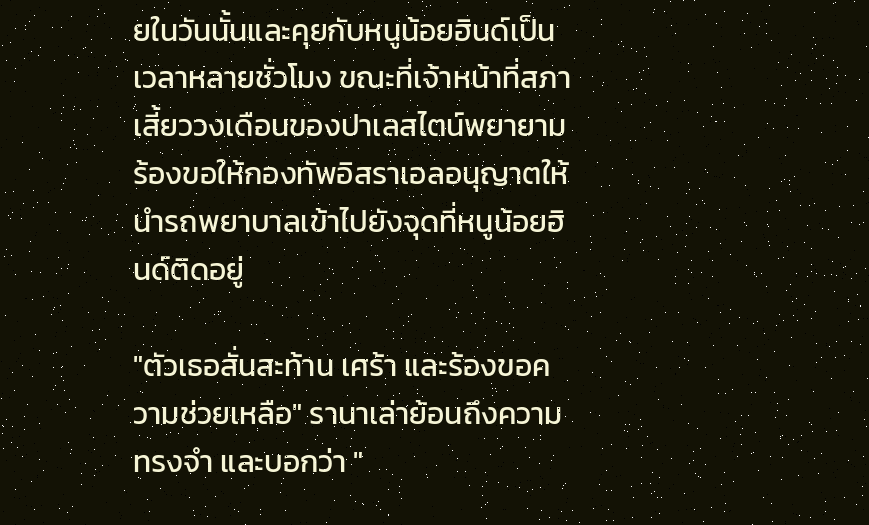ยในวันนั้นและคุยกับหนูน้อยฮินด์เป็นเวลาหลายชั่วโมง ขณะที่เจ้าหน้าที่สภาเสี้ยววงเดือนของปาเลสไตน์พยายามร้องขอให้กองทัพอิสราเอลอนุญาตให้นำรถพยาบาลเข้าไปยังจุดที่หนูน้อยฮินด์ติดอยู่

"ตัวเธอสั่นสะท้าน เศร้า และร้องขอความช่วยเหลือ" รานาเล่าย้อนถึงความทรงจำ และบอกว่า "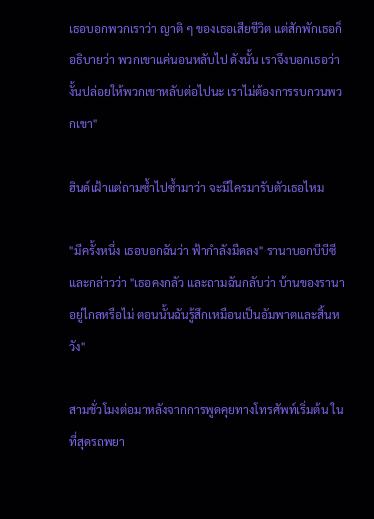เธอบอกพวกเราว่า ญาติ ๆ ของเธอเสียชีวิต แต่สักพักเธอก็อธิบายว่า พวกเขาแค่นอนหลับไป ดังนั้น เราจึงบอกเธอว่า งั้นปล่อยให้พวกเขาหลับต่อไปนะ เราไม่ต้องการรบกวนพวกเขา"

ฮินด์เฝ้าแต่ถามซ้ำไปซ้ำมาว่า จะมีใครมารับตัวเธอไหม

"มีครั้งหนึ่ง เธอบอกฉันว่า ฟ้ากำลังมืดลง" รานาบอกบีบีซีและกล่าวว่า "เธอคงกลัว และถามฉันกลับว่า บ้านของรานาอยู่ไกลหรือไม่ ตอนนั้นฉันรู้สึกเหมือนเป็นอัมพาตและสิ้นหวัง"

สามชั่วโมงต่อมาหลังจากการพูดคุยทางโทรศัพท์เริ่มต้น ในที่สุดรถพยา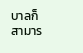บาลก็สามาร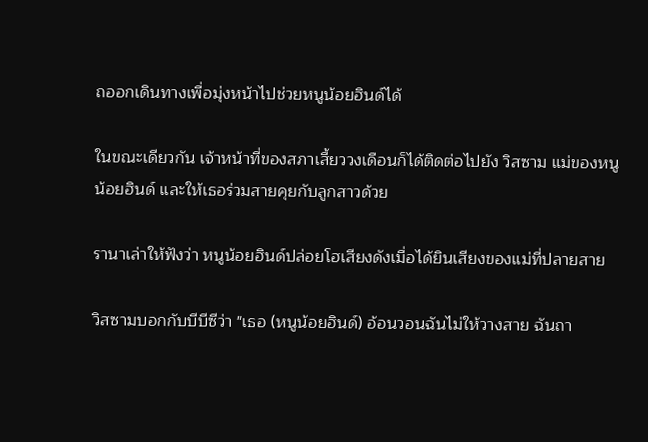ถออกเดินทางเพื่อมุ่งหน้าไปช่วยหนูน้อยฮินด์ได้

ในขณะเดียวกัน เจ้าหน้าที่ของสภาเสี้ยววงเดือนก็ได้ติดต่อไปยัง วิสซาม แม่ของหนูน้อยฮินด์ และให้เธอร่วมสายคุยกับลูกสาวด้วย

รานาเล่าให้ฟังว่า หนูน้อยฮินด์ปล่อยโฮเสียงดังเมื่อได้ยินเสียงของแม่ที่ปลายสาย

วิสซามบอกกับบีบีซีว่า "เธอ (หนูน้อยฮินด์) อ้อนวอนฉันไม่ให้วางสาย ฉันถา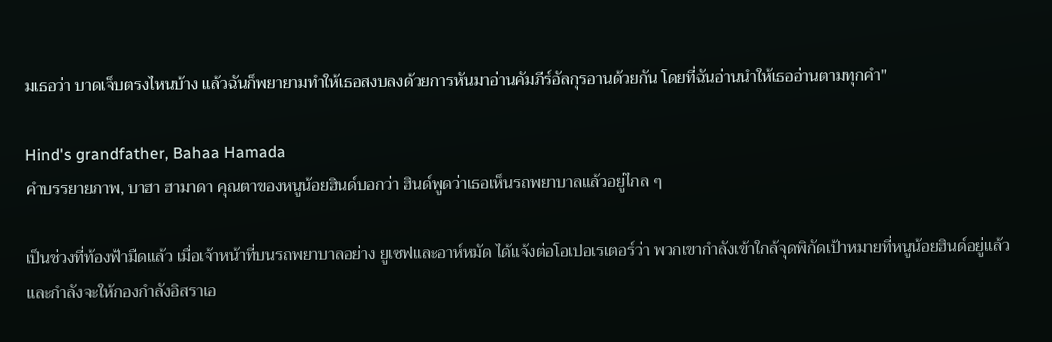มเธอว่า บาดเจ็บตรงไหนบ้าง แล้วฉันก็พยายามทำให้เธอสงบลงด้วยการหันมาอ่านคัมภีร์อัลกุรอานด้วยกัน โดยที่ฉันอ่านนำให้เธออ่านตามทุกคำ"

Hind's grandfather, Bahaa Hamada
คำบรรยายภาพ, บาฮา ฮามาดา คุณตาของหนูน้อยฮินด์บอกว่า ฮินด์พูดว่าเธอเห็นรถพยาบาลแล้วอยู่ไกล ๆ

เป็นช่วงที่ท้องฟ้ามืดแล้ว เมื่อเจ้าหน้าที่บนรถพยาบาลอย่าง ยูเซฟและอาห์หมัด ได้แจ้งต่อโอเปอเรเตอร์ว่า พวกเขากำลังเข้าใกล้จุดพิกัดเป้าหมายที่หนูน้อยฮินด์อยู่แล้ว และกำลังจะให้กองกำลังอิสราเอ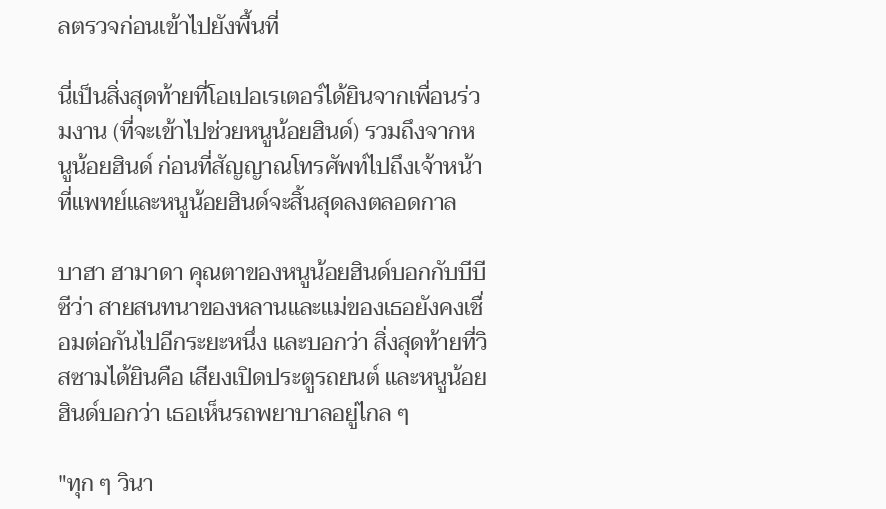ลตรวจก่อนเข้าไปยังพื้นที่

นี่เป็นสิ่งสุดท้ายที่โอเปอเรเตอร์ได้ยินจากเพื่อนร่วมงาน (ที่จะเข้าไปช่วยหนูน้อยฮินด์) รวมถึงจากหนูน้อยฮินด์ ก่อนที่สัญญาณโทรศัพท์ไปถึงเจ้าหน้าที่แพทย์และหนูน้อยฮินด์จะสิ้นสุดลงตลอดกาล

บาฮา ฮามาดา คุณตาของหนูน้อยฮินด์บอกกับบีบีซีว่า สายสนทนาของหลานและแม่ของเธอยังคงเชื่อมต่อกันไปอีกระยะหนึ่ง และบอกว่า สิ่งสุดท้ายที่วิสซามได้ยินคือ เสียงเปิดประตูรถยนต์ และหนูน้อยฮินด์บอกว่า เธอเห็นรถพยาบาลอยู่ไกล ๆ

"ทุก ๆ วินา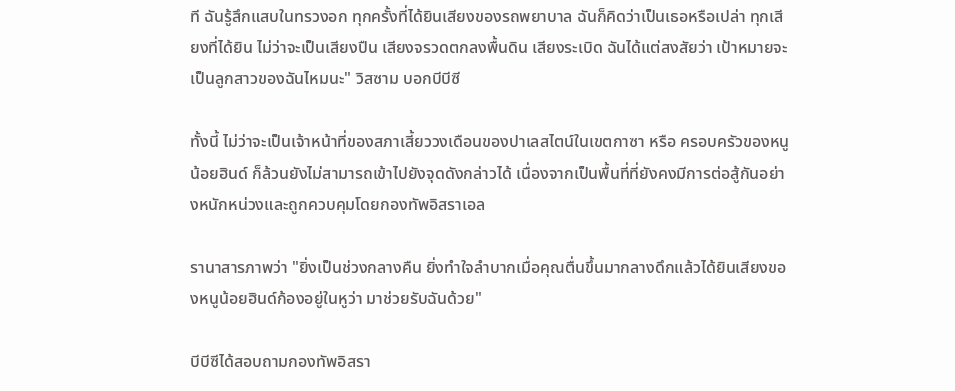ที ฉันรู้สึกแสบในทรวงอก ทุกครั้งที่ได้ยินเสียงของรถพยาบาล ฉันก็คิดว่าเป็นเธอหรือเปล่า ทุกเสียงที่ได้ยิน ไม่ว่าจะเป็นเสียงปืน เสียงจรวดตกลงพื้นดิน เสียงระเบิด ฉันได้แต่สงสัยว่า เป้าหมายจะเป็นลูกสาวของฉันไหมนะ" วิสซาม บอกบีบีซี

ทั้งนี้ ไม่ว่าจะเป็นเจ้าหน้าที่ของสภาเสี้ยววงเดือนของปาเลสไตน์ในเขตกาซา หรือ ครอบครัวของหนูน้อยฮินด์ ก็ล้วนยังไม่สามารถเข้าไปยังจุดดังกล่าวได้ เนื่องจากเป็นพื้นที่ที่ยังคงมีการต่อสู้กันอย่างหนักหน่วงและถูกควบคุมโดยกองทัพอิสราเอล

รานาสารภาพว่า "ยิ่งเป็นช่วงกลางคืน ยิ่งทำใจลำบากเมื่อคุณตื่นขึ้นมากลางดึกแล้วได้ยินเสียงของหนูน้อยฮินด์ก้องอยู่ในหูว่า มาช่วยรับฉันด้วย"

บีบีซีได้สอบถามกองทัพอิสรา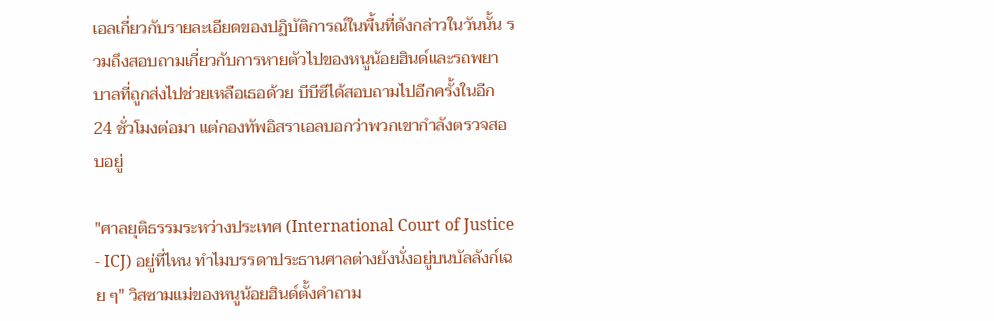เอลเกี่ยวกับรายละเอียดของปฏิบัติการณ์ในพื้นที่ดังกล่าวในวันนั้น รวมถึงสอบถามเกี่ยวกับการหายตัวไปของหนูน้อยฮินด์และรถพยาบาลที่ถูกส่งไปช่วยเหลือเธอด้วย บีบีซีได้สอบถามไปอีกครั้งในอีก 24 ชั่วโมงต่อมา แต่กองทัพอิสราเอลบอกว่าพวกเขากำลังตรวจสอบอยู่

"ศาลยุติธรรมระหว่างประเทศ (International Court of Justice - ICJ) อยู่ที่ไหน ทำไมบรรดาประธานศาลต่างยังนั่งอยู่บนบัลลังก์เฉย ๆ" วิสซามแม่ของหนูน้อยฮินด์ตั้งคำถาม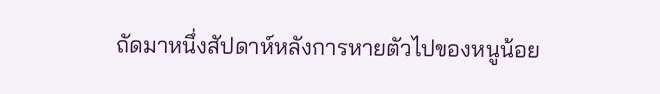ถัดมาหนึ่งสัปดาห์หลังการหายตัวไปของหนูน้อย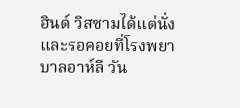ฮินด์ วิสซามได้แต่นั่งและรอคอยที่โรงพยาบาลอาห์ลี วัน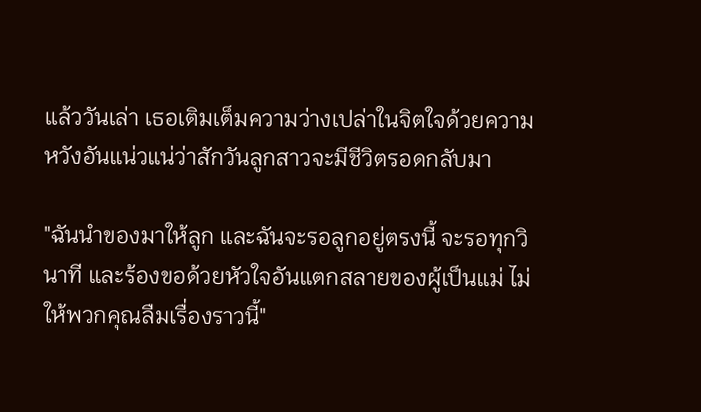แล้ววันเล่า เธอเติมเต็มความว่างเปล่าในจิตใจด้วยความหวังอันแน่วแน่ว่าสักวันลูกสาวจะมีชีวิตรอดกลับมา

"ฉันนำของมาให้ลูก และฉันจะรอลูกอยู่ตรงนี้ จะรอทุกวินาที และร้องขอด้วยหัวใจอันแตกสลายของผู้เป็นแม่ ไม่ให้พวกคุณลืมเรื่องราวนี้"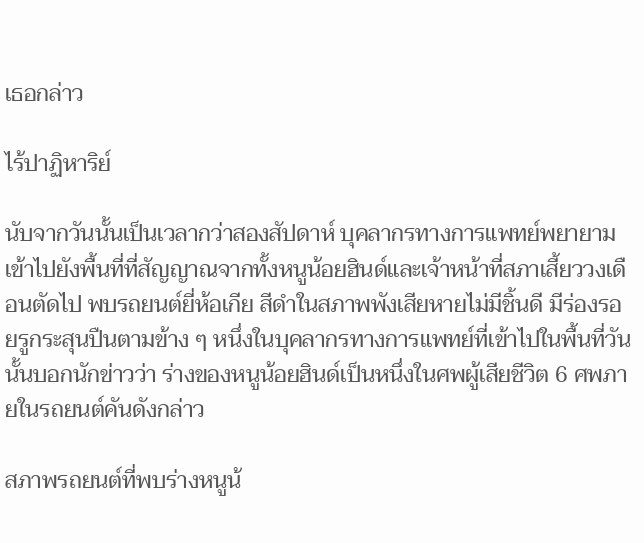เธอกล่าว

ไร้ปาฏิหาริย์

นับจากวันนั้นเป็นเวลากว่าสองสัปดาห์ บุคลากรทางการแพทย์พยายามเข้าไปยังพื้นที่ที่สัญญาณจากทั้งหนูน้อยฮินด์และเจ้าหน้าที่สภาเสี้ยววงเดือนตัดไป พบรถยนต์ยี่ห้อเกีย สีดำในสภาพพังเสียหายไม่มีชิ้นดี มีร่องรอยรูกระสุนปืนตามข้าง ๆ หนึ่งในบุคลากรทางการแพทย์ที่เข้าไปในพื้นที่วันนั้นบอกนักข่าวว่า ร่างของหนูน้อยฮินด์เป็นหนึ่งในศพผู้เสียชีวิต 6 ศพภายในรถยนต์คันดังกล่าว

สภาพรถยนต์ที่พบร่างหนูน้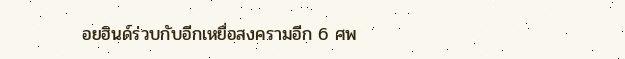อยฮินด์ร่วบกับอีกเหยื่อสงครามอีก 6 ศพ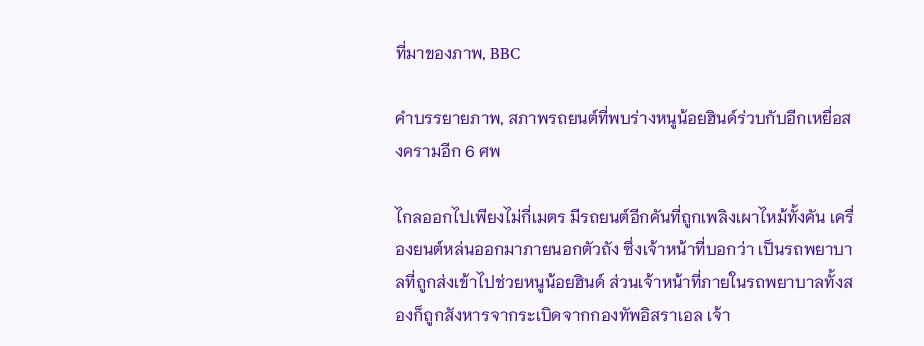ที่มาของภาพ, BBC

คำบรรยายภาพ, สภาพรถยนต์ที่พบร่างหนูน้อยฮินด์ร่วบกับอีกเหยื่อสงครามอีก 6 ศพ

ไกลออกไปเพียงไม่กี่เมตร มีรถยนต์อีกคันที่ถูกเพลิงเผาไหม้ทั้งคัน เครื่องยนต์หล่นออกมาภายนอกตัวถัง ซึ่งเจ้าหน้าที่บอกว่า เป็นรถพยาบาลที่ถูกส่งเข้าไปช่วยหนูน้อยฮินด์ ส่วนเจ้าหน้าที่ภายในรถพยาบาลทั้งสองก็ถูกสังหารจากระเบิดจากกองทัพอิสราเอล เจ้า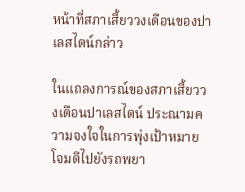หน้าที่สภาเสี้ยววงเดือนของปาเลสไตน์กล่าว

ในแถลงการณ์ของสภาเสี้ยววงเดือนปาเลสไตน์ ประณามความจงใจในการพุ่งเป้าหมายโจมตีไปยังรถพยา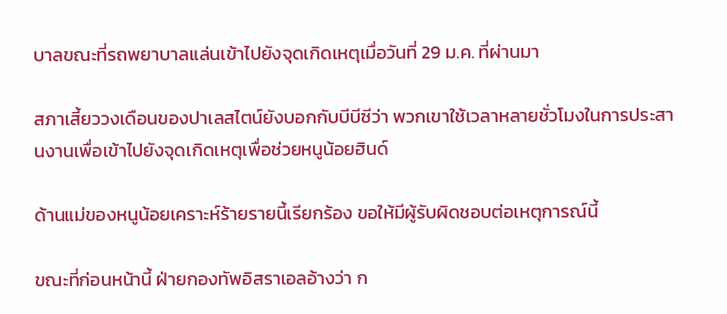บาลขณะที่รถพยาบาลแล่นเข้าไปยังจุดเกิดเหตุเมื่อวันที่ 29 ม.ค. ที่ผ่านมา

สภาเสี้ยววงเดือนของปาเลสไตน์ยังบอกกับบีบีซีว่า พวกเขาใช้เวลาหลายชั่วโมงในการประสานงานเพื่อเข้าไปยังจุดเกิดเหตุเพื่อช่วยหนูน้อยฮินด์

ด้านแม่ของหนูน้อยเคราะห์ร้ายรายนี้เรียกร้อง ขอให้มีผู้รับผิดชอบต่อเหตุการณ์นี้

ขณะที่ก่อนหน้านี้ ฝ่ายกองทัพอิสราเอลอ้างว่า ก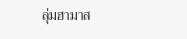ลุ่มฮามาส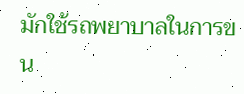มักใช้รถพยาบาลในการขน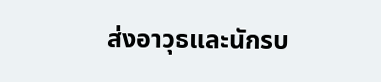ส่งอาวุธและนักรบ